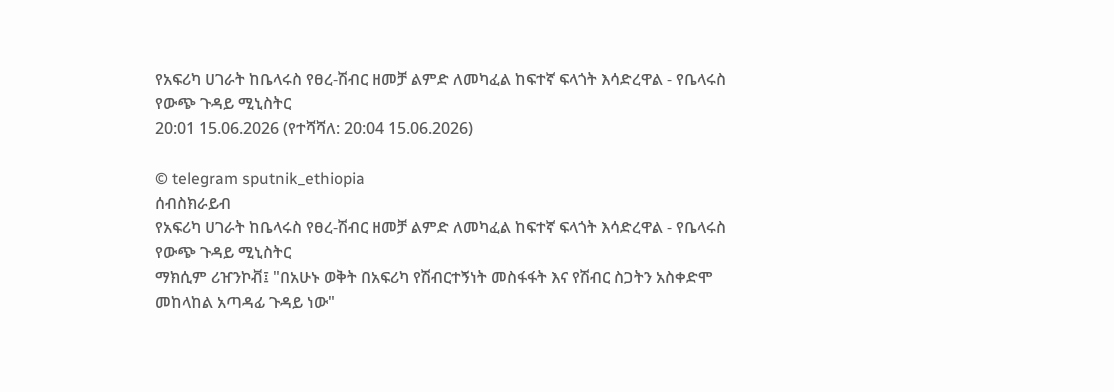የአፍሪካ ሀገራት ከቤላሩስ የፀረ-ሽብር ዘመቻ ልምድ ለመካፈል ከፍተኛ ፍላጎት እሳድረዋል - የቤላሩስ የውጭ ጉዳይ ሚኒስትር
20:01 15.06.2026 (የተሻሻለ: 20:04 15.06.2026)

© telegram sputnik_ethiopia
ሰብስክራይብ
የአፍሪካ ሀገራት ከቤላሩስ የፀረ-ሽብር ዘመቻ ልምድ ለመካፈል ከፍተኛ ፍላጎት እሳድረዋል - የቤላሩስ የውጭ ጉዳይ ሚኒስትር
ማክሲም ሪዠንኮቭ፤ "በአሁኑ ወቅት በአፍሪካ የሽብርተኝነት መስፋፋት እና የሽብር ስጋትን አስቀድሞ መከላከል አጣዳፊ ጉዳይ ነው"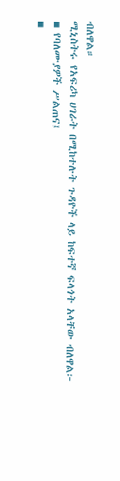ብለዋል።
ሚኒስትሩ የአፍሪካ ሀገራት በሚከተሉት ጉዳዮች ላይ ከፍተኛ ፍላጎት አላቸው ብለዋል፦
▪ የባለሙያዎች ሥልጠና፤
▪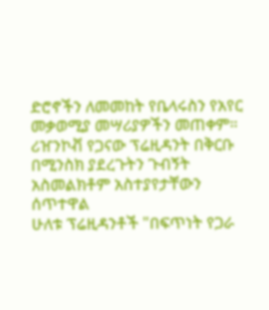ድሮኖችን ለመመከት የቤላሩስን የአየር መቃወሚያ መሣሪያዎችን መጠቀም።
ሪዠንኮቭ የጋናው ፕሬዚዳንት በቅርቡ በሚንስክ ያደረጉትን ጉብኝት አስመልክቶም አስተያየታቸውን ሰጥተዋል
ሁለቱ ፕሬዚዳንቶች "በፍጥነት የጋራ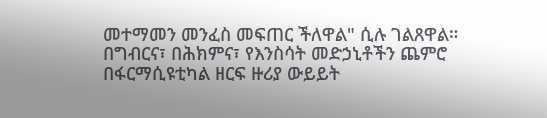መተማመን መንፈስ መፍጠር ችለዋል" ሲሉ ገልጸዋል።
በግብርና፣ በሕክምና፣ የእንስሳት መድኃኒቶችን ጨምሮ በፋርማሲዩቲካል ዘርፍ ዙሪያ ውይይት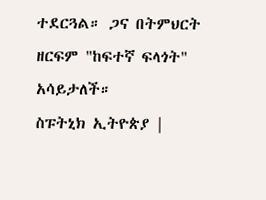ተደርጓል። ጋና በትምህርት ዘርፍም "ከፍተኛ ፍላጎት" አሳይታለች።
ስፑትኒክ ኢትዮጵያ |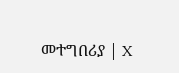መተግበሪያ | X